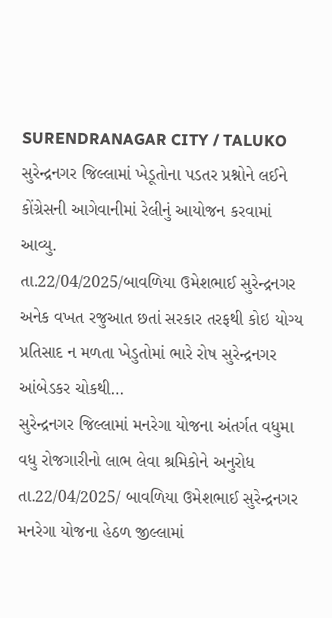SURENDRANAGAR CITY / TALUKO
સુરેન્દ્રનગર જિલ્લામાં ખેડૂતોના પડતર પ્રશ્નોને લઈને કોંગ્રેસની આગેવાનીમાં રેલીનું આયોજન કરવામાં આવ્યુ.
તા.22/04/2025/બાવળિયા ઉમેશભાઈ સુરેન્દ્રનગર અનેક વખત રજુઆત છતાં સરકાર તરફથી કોઇ યોગ્ય પ્રતિસાદ ન મળતા ખેડુતોમાં ભારે રોષ સુરેન્દ્રનગર આંબેડકર ચોકથી…
સુરેન્દ્રનગર જિલ્લામાં મનરેગા યોજના અંતર્ગત વધુમા વધુ રોજગારીનો લાભ લેવા શ્રમિકોને અનુરોધ
તા.22/04/2025/ બાવળિયા ઉમેશભાઈ સુરેન્દ્રનગર મનરેગા યોજના હેઠળ જીલ્લામાં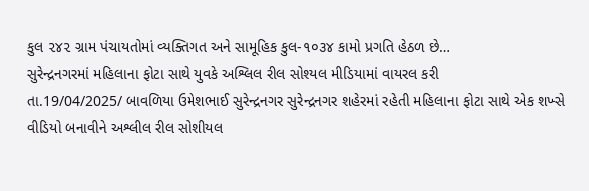કુલ ૨૪૨ ગ્રામ પંચાયતોમાં વ્યક્તિગત અને સામૂહિક કુલ-૧૦૩૪ કામો પ્રગતિ હેઠળ છે…
સુરેન્દ્રનગરમાં મહિલાના ફોટા સાથે યુવકે અશ્લિલ રીલ સોશ્યલ મીડિયામાં વાયરલ કરી
તા.19/04/2025/ બાવળિયા ઉમેશભાઈ સુરેન્દ્રનગર સુરેન્દ્રનગર શહેરમાં રહેતી મહિલાના ફોટા સાથે એક શખ્સે વીડિયો બનાવીને અશ્લીલ રીલ સોશીયલ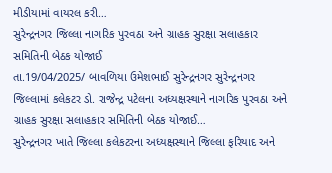મીડીયામાં વાયરલ કરી…
સુરેન્દ્રનગર જિલ્લા નાગરિક પુરવઠા અને ગ્રાહક સુરક્ષા સલાહકાર સમિતિની બેઠક યોજાઈ
તા.19/04/2025/ બાવળિયા ઉમેશભાઈ સુરેન્દ્રનગર સુરેન્દ્રનગર જિલ્લામાં કલેકટર ડો. રાજેન્દ્ર પટેલના અધ્યક્ષસ્થાને નાગરિક પુરવઠા અને ગ્રાહક સુરક્ષા સલાહકાર સમિતિની બેઠક યોજાઈ…
સુરેન્દ્રનગર ખાતે જિલ્લા કલેકટરના અધ્યક્ષસ્થાને જિલ્લા ફરિયાદ અને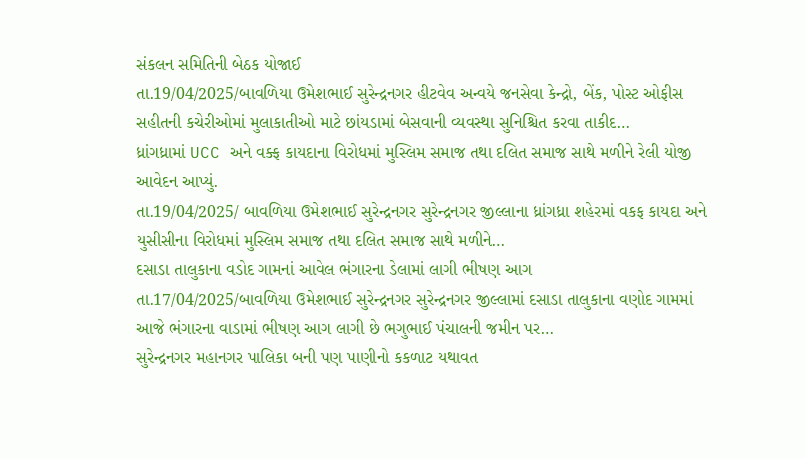સંકલન સમિતિની બેઠક યોજાઈ
તા.19/04/2025/બાવળિયા ઉમેશભાઈ સુરેન્દ્રનગર હીટવેવ અન્વયે જનસેવા કેન્દ્રો, બેંક, પોસ્ટ ઓફીસ સહીતની કચેરીઓમાં મુલાકાતીઓ માટે છાંયડામાં બેસવાની વ્યવસ્થા સુનિશ્ચિત કરવા તાકીદ…
ધ્રાંગધ્રામાં UCC અને વક્ફ કાયદાના વિરોધમાં મુસ્લિમ સમાજ તથા દલિત સમાજ સાથે મળીને રેલી યોજી આવેદન આપ્યું.
તા.19/04/2025/ બાવળિયા ઉમેશભાઈ સુરેન્દ્રનગર સુરેન્દ્રનગર જીલ્લાના ધ્રાંગધ્રા શહેરમાં વકફ કાયદા અને યુસીસીના વિરોધમાં મુસ્લિમ સમાજ તથા દલિત સમાજ સાથે મળીને…
દસાડા તાલુકાના વડોદ ગામનાં આવેલ ભંગારના ડેલામાં લાગી ભીષણ આગ
તા.17/04/2025/બાવળિયા ઉમેશભાઈ સુરેન્દ્રનગર સુરેન્દ્રનગર જીલ્લામાં દસાડા તાલુકાના વણોદ ગામમાં આજે ભંગારના વાડામાં ભીષણ આગ લાગી છે ભગુભાઈ પંચાલની જમીન પર…
સુરેન્દ્રનગર મહાનગર પાલિકા બની પણ પાણીનો કકળાટ યથાવત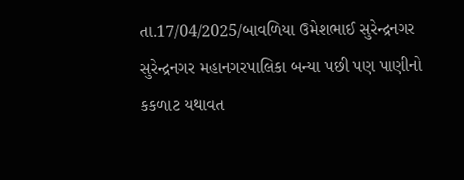તા.17/04/2025/બાવળિયા ઉમેશભાઈ સુરેન્દ્રનગર સુરેન્દ્રનગર મહાનગરપાલિકા બન્યા પછી પણ પાણીનો કકળાટ યથાવત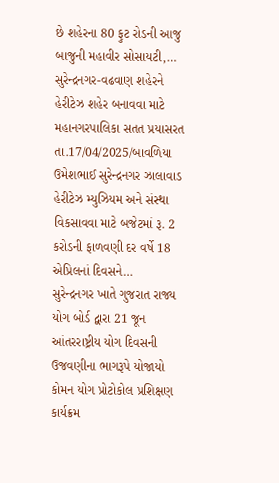છે શહેરના 80 ફુટ રોડની આજુ બાજુની મહાવીર સોસાયટી,…
સુરેન્દ્રનગર-વઢવાણ શહેરને હેરીટેઝ શહેર બનાવવા માટે મહાનગરપાલિકા સતત પ્રયાસરત
તા.17/04/2025/બાવળિયા ઉમેશભાઈ સુરેન્દ્રનગર ઝાલાવાડ હેરીટેઝ મ્યુઝિયમ અને સંસ્થા વિકસાવવા માટે બજેટમાં રૂ. 2 કરોડની ફાળવણી દર વર્ષે 18 એપ્રિલનાં દિવસને…
સુરેન્દ્રનગર ખાતે ગુજરાત રાજ્ય યોગ બોર્ડ દ્વારા 21 જૂન આંતરરાષ્ટ્રીય યોગ દિવસની ઉજવણીના ભાગરૂપે યોજાયો કોમન યોગ પ્રોટોકોલ પ્રશિક્ષણ કાર્યક્રમ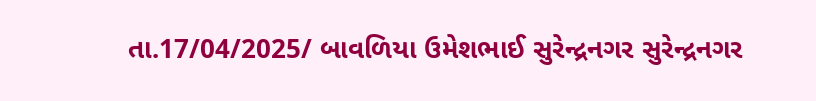તા.17/04/2025/ બાવળિયા ઉમેશભાઈ સુરેન્દ્રનગર સુરેન્દ્રનગર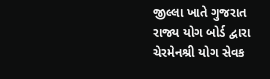જીલ્લા ખાતે ગુજરાત રાજ્ય યોગ બોર્ડ દ્વારા ચેરમેનશ્રી યોગ સેવક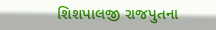શિશપાલજી રાજપુતના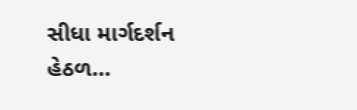સીધા માર્ગદર્શન હેઠળ…